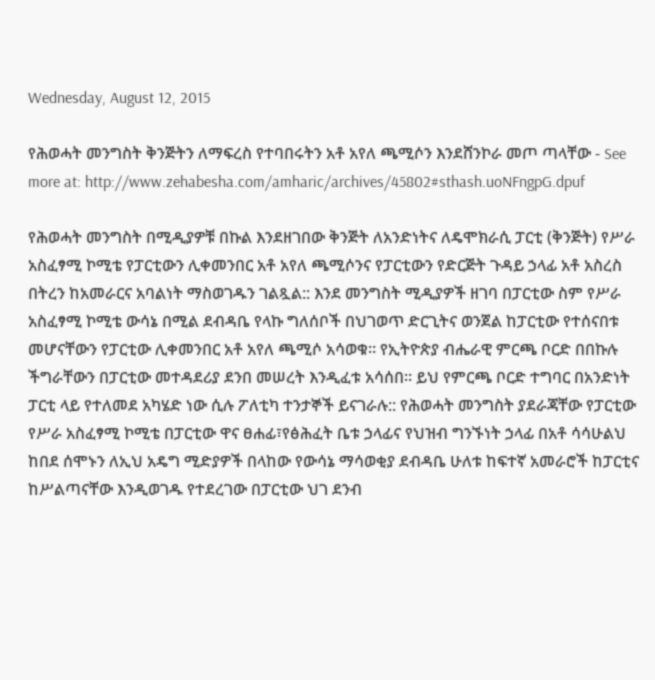Wednesday, August 12, 2015

የሕወሓት መንግስት ቅንጅትን ለማፍረስ የተባበሩትን አቶ አየለ ጫሚሶን እንደሸንኮራ መጦ ጣላቸው - See more at: http://www.zehabesha.com/amharic/archives/45802#sthash.uoNFngpG.dpuf

የሕወሓት መንግስት በሚዲያዎቹ በኩል እንደዘገበው ቅንጅት ለአንድነትና ለዴሞክራሲ ፓርቲ (ቅንጅት) የሥራ አስፈፃሚ ኮሚቴ የፓርቲውን ሊቀመንበር አቶ አየለ ጫሚሶንና የፓርቲውን የድርጅት ጉዳይ ኃላፊ አቶ አስረስ በትረን ከአመራርና አባልነት ማስወገዱን ገልጿል:: እንደ መንግስት ሚዲያዎች ዘገባ በፓርቲው ስም የሥራ አስፈፃሚ ኮሚቴ ውሳኔ በሚል ደብዳቤ የላኩ ግለሰቦች በህገወጥ ድርጊትና ወንጀል ከፓርቲው የተሰናበቱ መሆናቸውን የፓርቲው ሊቀመንበር አቶ አየለ ጫሚሶ አሳወቁ። የኢትዮጵያ ብሔራዊ ምርጫ ቦርድ በበኩሉ ችግራቸውን በፓርቲው መተዳደሪያ ደንበ መሠረት እንዲፈቱ አሳሰበ። ይህ የምርጫ ቦርድ ተግባር በአንድነት ፓርቲ ላይ የተለመደ አካሄድ ነው ሲሉ ፖለቲካ ተንታኞች ይናገራሉ:: የሕወሓት መንግስት ያደራጃቸው የፓርቲው የሥራ አስፈፃሚ ኮሚቴ በፓርቲው ዋና ፀሐፊ፣የፅሕፈት ቤቱ ኃላፊና የህዝብ ግንኙነት ኃላፊ በአቶ ሳሳሁልህ ከበደ ሰሞኑን ለኢህ አዴግ ሚድያዎች በላከው የውሳኔ ማሳወቂያ ደብዳቤ ሁለቱ ከፍተኛ አመራሮች ከፓርቲና ከሥልጣናቸው እንዲወገዱ የተደረገው በፓርቲው ህገ ደንብ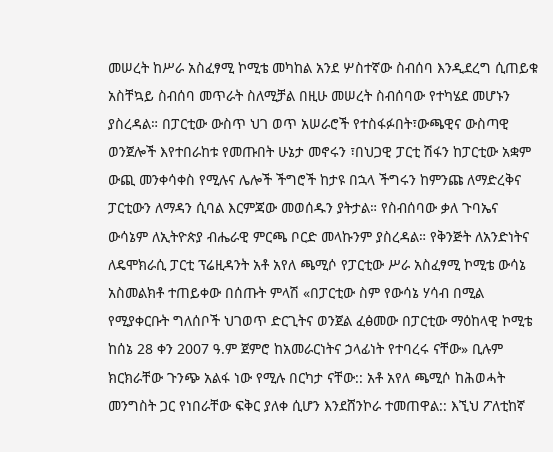መሠረት ከሥራ አስፈፃሚ ኮሚቴ መካከል አንደ ሦስተኛው ስብሰባ እንዲደረግ ሲጠይቁ አስቸኳይ ስብሰባ መጥራት ስለሚቻል በዚሁ መሠረት ስብሰባው የተካሄደ መሆኑን ያስረዳል። በፓርቲው ውስጥ ህገ ወጥ አሠራሮች የተስፋፉበት፣ውጫዊና ውስጣዊ ወንጀሎች እየተበራከቱ የመጡበት ሁኔታ መኖሩን ፣በህጋዊ ፓርቲ ሽፋን ከፓርቲው አቋም ውጪ መንቀሳቀስ የሚሉና ሌሎች ችግሮች ከታዩ በኋላ ችግሩን ከምንጩ ለማድረቅና ፓርቲውን ለማዳን ሲባል እርምጃው መወሰዱን ያትታል። የስብሰባው ቃለ ጉባኤና ውሳኔም ለኢትዮጵያ ብሔራዊ ምርጫ ቦርድ መላኩንም ያስረዳል። የቅንጅት ለአንድነትና ለዴሞክራሲ ፓርቲ ፕሬዚዳንት አቶ አየለ ጫሚሶ የፓርቲው ሥራ አስፈፃሚ ኮሚቴ ውሳኔ አስመልክቶ ተጠይቀው በሰጡት ምላሽ «በፓርቲው ስም የውሳኔ ሃሳብ በሚል የሚያቀርቡት ግለሰቦች ህገወጥ ድርጊትና ወንጀል ፈፅመው በፓርቲው ማዕከላዊ ኮሚቴ ከሰኔ 28 ቀን 2007 ዓ.ም ጀምሮ ከአመራርነትና ኃላፊነት የተባረሩ ናቸው» ቢሉም ክርክራቸው ጉንጭ አልፋ ነው የሚሉ በርካታ ናቸው:: አቶ አየለ ጫሚሶ ከሕወሓት መንግስት ጋር የነበራቸው ፍቅር ያለቀ ሲሆን እንደሸንኮራ ተመጠዋል:: እኚህ ፖለቲከኛ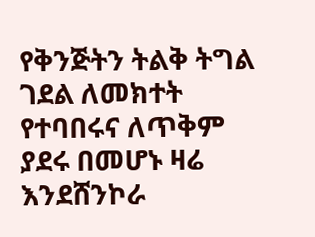የቅንጅትን ትልቅ ትግል ገደል ለመክተት የተባበሩና ለጥቅም ያደሩ በመሆኑ ዛሬ እንደሸንኮራ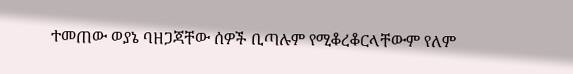ተመጠው ወያኔ ባዘጋጃቸው ሰዎች ቢጣሉም የሚቆረቆርላቸውም የለም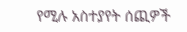የሚሉ አስተያየት ሰጪዎች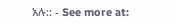አሉ:: - See more at: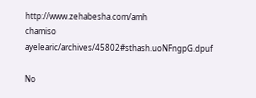http://www.zehabesha.com/amh
chamiso ayelearic/archives/45802#sthash.uoNFngpG.dpuf

No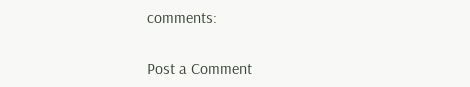comments:

Post a Comment